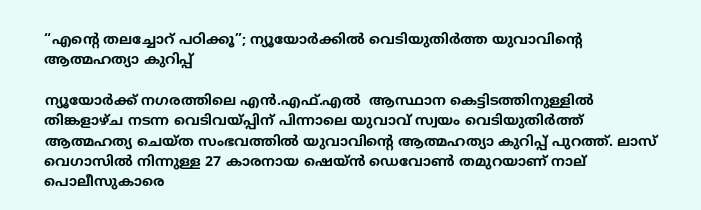“എന്റെ തലച്ചോറ് പഠിക്കൂ”; ന്യൂയോർക്കിൽ വെടിയുതിർത്ത യുവാവിന്റെ ആത്മഹത്യാ കുറിപ്പ്

ന്യൂയോർക്ക് നഗരത്തിലെ എൻ.എഫ്.എൽ  ആസ്ഥാന കെട്ടിടത്തിനുള്ളിൽ തിങ്കളാഴ്ച നടന്ന വെടിവയ്പ്പിന് പിന്നാലെ യുവാവ് സ്വയം വെടിയുതിർത്ത് ആത്മഹത്യ ചെയ്ത സംഭവത്തിൽ യുവാവിന്റെ ആത്മഹത്യാ കുറിപ്പ് പുറത്ത്. ലാസ് വെഗാസിൽ നിന്നുള്ള 27 കാരനായ ഷെയ്ൻ ഡെവോൺ തമുറയാണ് നാല് പൊലീസുകാരെ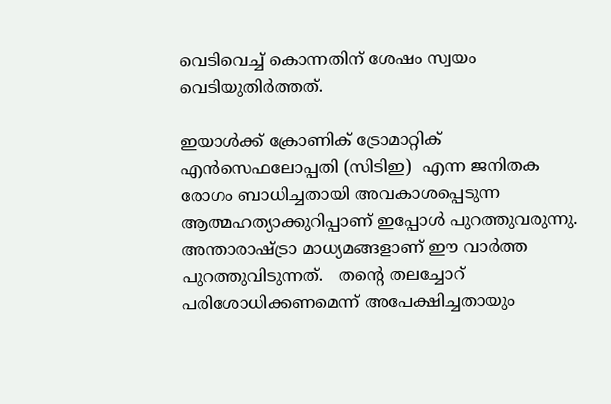വെടിവെച്ച് കൊന്നതിന് ശേഷം സ്വയം വെടിയുതിർത്തത്.

ഇയാൾക്ക് ക്രോണിക് ട്രോമാറ്റിക് എൻസെഫലോപ്പതി (സിടിഇ)  എന്ന ജനിതക രോഗം ബാധിച്ചതായി അവകാശപ്പെടുന്ന ആത്മഹത്യാക്കുറിപ്പാണ് ഇപ്പോൾ പുറത്തുവരുന്നു. അന്താരാഷ്ട്രാ മാധ്യമങ്ങളാണ് ഈ വാർത്ത പുറത്തുവിടുന്നത്.   തന്റെ തലച്ചോറ് പരിശോധിക്കണമെന്ന് അപേക്ഷിച്ചതായും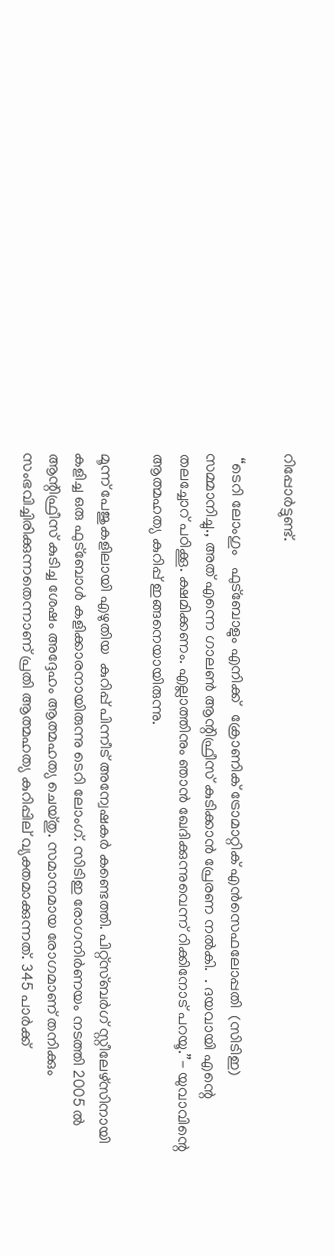റിപ്പോർട്ടുണ്ട്.

 “ടെറി ലോംഗും   ഫുട്ബോളും എനിക്ക്   ക്രോണിക് ട്രോമാറ്റിക് എൻസെഫലോപ്പതി  (സി‌ടി‌ഇ) സമ്മാനിച്ചു., അത് എന്നെ ഗാലൺ ആന്റിഫ്രീസ് കുടിക്കാൻ പ്രേരണ നൽകി.  . ദയവായി എന്റെ തലച്ചോറ് പഠിക്കൂ. ക്ഷമിക്കണം. എല്ലാത്തിനും ഞാൻ ഖേദിക്കുന്നുവെന്ന് റിക്കിനോട് പറയൂ.”- യുവാവിന്റെ ആത്മഹത്യ കുറിപ്പ് ഇങ്ങനെയായിരുന്നു.

മൂന്ന് പേജുകളിലായി എഴുതിയ  കുറിപ്പ് പിന്നീട് അന്വേഷകർ കണ്ടെത്തി. പിറ്റ്സ്ബർഗ് സ്റ്റീലേഴ്സിനായി കളിച്ച ഒരു ഫുട്ബോൾ കളിക്കാരനായിരുന്നു ടെറി ലോംഗ്. സി‌ടി‌ഇ രോഗനിർണയം നടത്തി 2005 ൽ ആന്റിഫ്രീസ് കുടിച്ച ശേഷം അദ്ദേഹം ആത്മഹത്യ ചെയ്തു. സമാനമായ രോഗമാണ് തനിക്കും സംഭവിച്ചിരിക്കുന്നതെന്നാണ് പ്രതി ആത്മഹത്യ കുറിപ്പില്‌‍ വ്യക്തമാക്കുന്നത്. 345 പാര്‍ക്ക്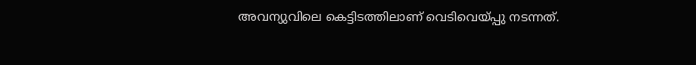അവന്യുവിലെ കെട്ടിടത്തിലാണ് വെടിവെയ്പ്പു നടന്നത്.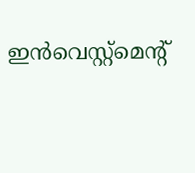ഇന്‍വെസ്റ്റ്‌മെന്റ്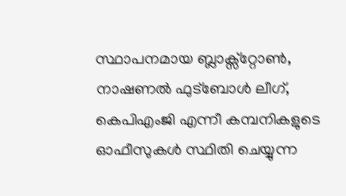സ്ഥാപനമായ ബ്ലാക്സ്റ്റോണ്‍, നാഷണല്‍ ഫുട്‌ബോള്‍ ലീഗ്, കെപിഎംജി എന്നീ കമ്പനികളുടെ ഓഫീസുകള്‍ സ്ഥിതി ചെയ്യുന്ന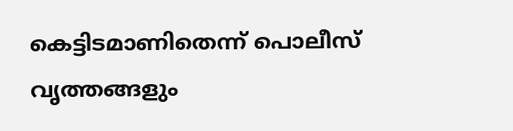കെട്ടിടമാണിതെന്ന് പൊലീസ് വൃത്തങ്ങളും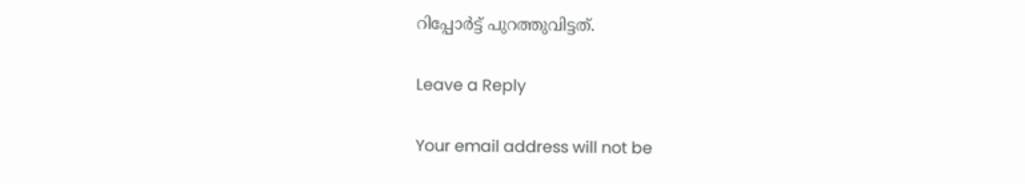റിപ്പോർട്ട് പുറത്തുവിട്ടത്.

Leave a Reply

Your email address will not be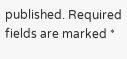published. Required fields are marked *